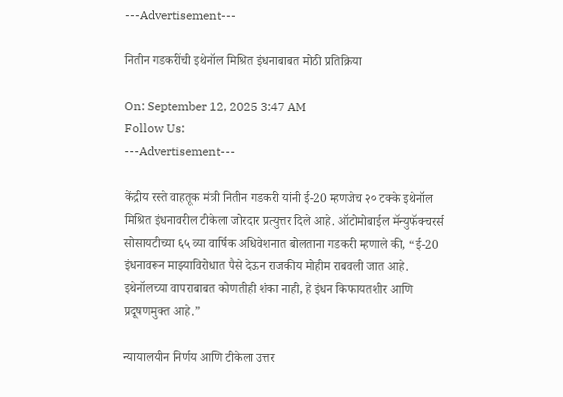---Advertisement---

नितीन गडकरींची इथेनॉल मिश्रित इंधनाबाबत मोठी प्रतिक्रिया

On: September 12, 2025 3:47 AM
Follow Us:
---Advertisement---

केंद्रीय रस्ते वाहतूक मंत्री नितीन गडकरी यांनी ई-20 म्हणजेच २० टक्के इथेनॉल मिश्रित इंधनावरील टीकेला जोरदार प्रत्युत्तर दिले आहे. ऑटोमोबाईल मॅन्युफॅक्चरर्स सोसायटीच्या ६५ व्या वार्षिक अधिवेशनात बोलताना गडकरी म्हणाले की, “ई-20 इंधनावरून माझ्याविरोधात पैसे देऊन राजकीय मोहीम राबवली जात आहे. इथेनॉलच्या वापराबाबत कोणतीही शंका नाही, हे इंधन किफायतशीर आणि प्रदूषणमुक्त आहे.”

न्यायालयीन निर्णय आणि टीकेला उत्तर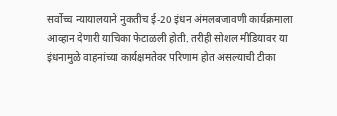सर्वोच्च न्यायालयाने नुकतीच ई-20 इंधन अंमलबजावणी कार्यक्रमाला आव्हान देणारी याचिका फेटाळली होती. तरीही सोशल मीडियावर या इंधनामुळे वाहनांच्या कार्यक्षमतेवर परिणाम होत असल्याची टीका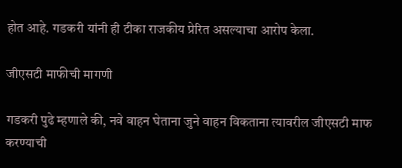होत आहे. गडकरी यांनी ही टीका राजकीय प्रेरित असल्याचा आरोप केला.

जीएसटी माफीची मागणी

गडकरी पुढे म्हणाले की, नवे वाहन घेताना जुने वाहन विकताना त्यावरील जीएसटी माफ करण्याची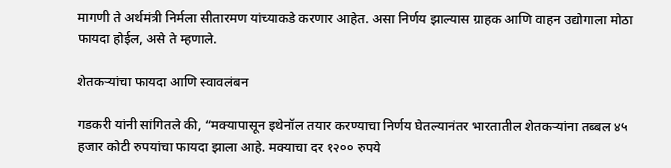मागणी ते अर्थमंत्री निर्मला सीतारमण यांच्याकडे करणार आहेत. असा निर्णय झाल्यास ग्राहक आणि वाहन उद्योगाला मोठा फायदा होईल, असे ते म्हणाले.

शेतकऱ्यांचा फायदा आणि स्वावलंबन

गडकरी यांनी सांगितले की, “मक्यापासून इथेनॉल तयार करण्याचा निर्णय घेतल्यानंतर भारतातील शेतकऱ्यांना तब्बल ४५ हजार कोटी रुपयांचा फायदा झाला आहे. मक्याचा दर १२०० रुपये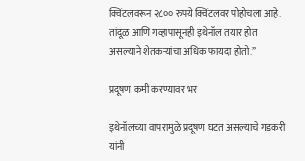क्विंटलवरून २८०० रुपये क्विंटलवर पोहोचला आहे. तांदूळ आणि गव्हापासूनही इथेनॉल तयार होत असल्याने शेतकऱ्यांचा अधिक फायदा होतो.”

प्रदूषण कमी करण्यावर भर

इथेनॉलच्या वापरामुळे प्रदूषण घटत असल्याचे गडकरी यांनी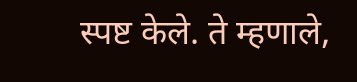स्पष्ट केले. ते म्हणाले,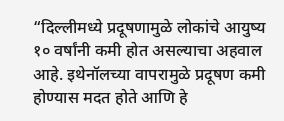“दिल्लीमध्ये प्रदूषणामुळे लोकांचे आयुष्य १० वर्षांनी कमी होत असल्याचा अहवाल आहे. इथेनॉलच्या वापरामुळे प्रदूषण कमी होण्यास मदत होते आणि हे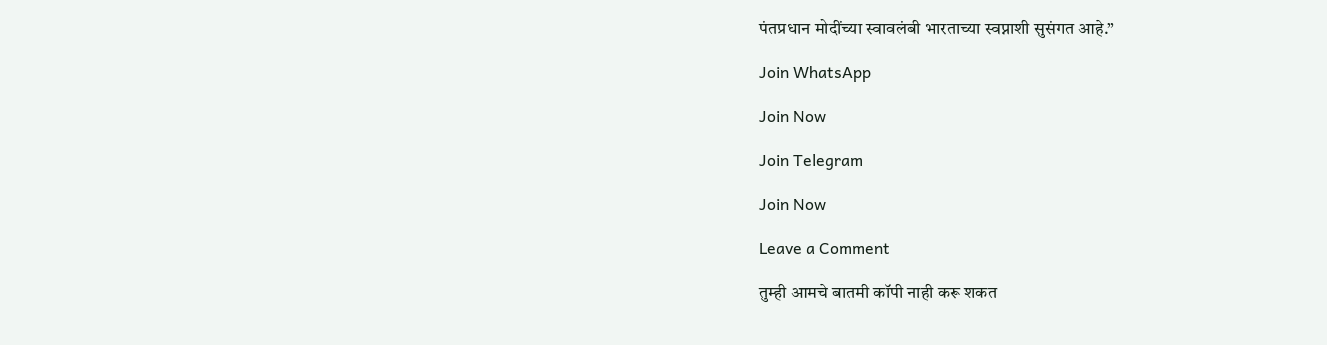पंतप्रधान मोदींच्या स्वावलंबी भारताच्या स्वप्नाशी सुसंगत आहे.”

Join WhatsApp

Join Now

Join Telegram

Join Now

Leave a Comment

तुम्ही आमचे बातमी कॉपी नाही करू शकत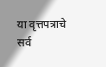या वृत्तपत्राचे सर्व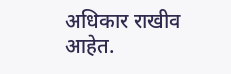अधिकार राखीव आहेत.